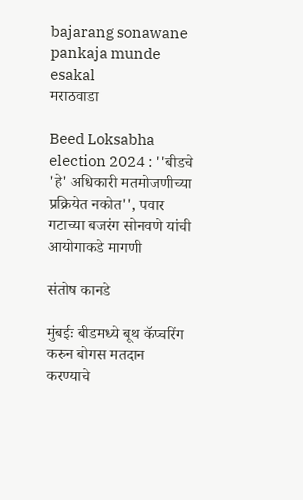bajarang sonawane pankaja munde esakal
मराठवाडा

Beed Loksabha election 2024 : ''बीडचे 'हे' अधिकारी मतमोजणीच्या प्रक्रियेत नकोत'', पवार गटाच्या बजरंग सोनवणे यांची आयोगाकडे मागणी

संतोष कानडे

मुंबईः बीडमध्ये बूथ कॅप्चरिंग करुन बोगस मतदान करण्याचे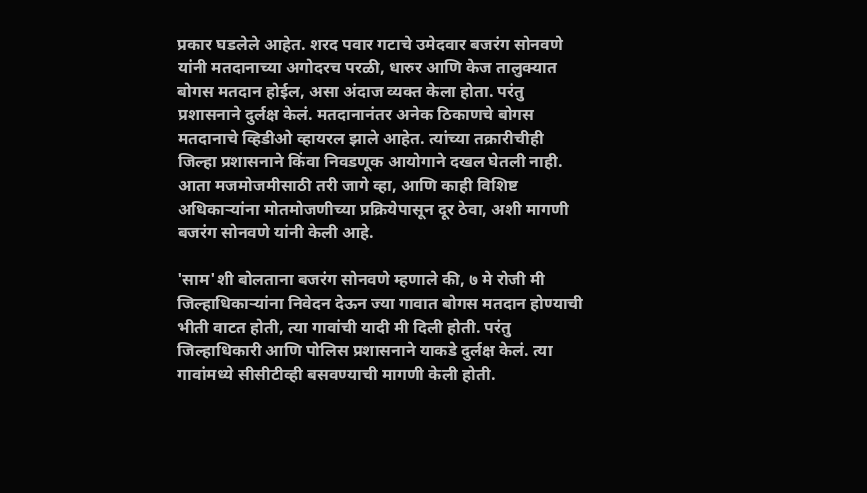प्रकार घडलेले आहेत. शरद पवार गटाचे उमेदवार बजरंग सोनवणे यांनी मतदानाच्या अगोदरच परळी, धारुर आणि केज तालुक्यात बोगस मतदान होईल, असा अंदाज व्यक्त केला होता. परंतु प्रशासनाने दुर्लक्ष केलं. मतदानानंतर अनेक ठिकाणचे बोगस मतदानाचे व्हिडीओ व्हायरल झाले आहेत. त्यांच्या तक्रारीचीही जिल्हा प्रशासनाने किंवा निवडणूक आयोगाने दखल घेतली नाही. आता मजमोजमीसाठी तरी जागे व्हा, आणि काही विशिष्ट अधिकाऱ्यांना मोतमोजणीच्या प्रक्रियेपासून दूर ठेवा, अशी मागणी बजरंग सोनवणे यांनी केली आहे.

'साम'शी बोलताना बजरंग सोनवणे म्हणाले की, ७ मे रोजी मी जिल्हाधिकाऱ्यांना निवेदन देऊन ज्या गावात बोगस मतदान होण्याची भीती वाटत होती, त्या गावांची यादी मी दिली होती. परंतु जिल्हाधिकारी आणि पोलिस प्रशासनाने याकडे दुर्लक्ष केलं. त्या गावांमध्ये सीसीटीव्ही बसवण्याची मागणी केली होती.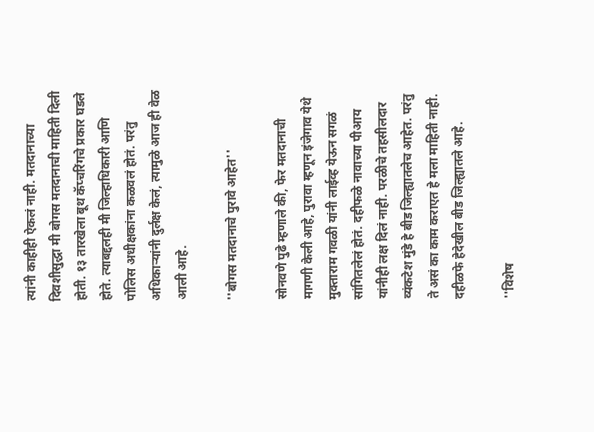त्यांनी काहीही ऐकलं नाही. मतदानाच्या दिवशीसुद्धा मी बोगस मतदानाची माहिती दिली होती. १३ तारखेला बूथ कॅप्चरिंगचे प्रकार घडले होते. त्याबद्दलही मी जिल्हाधिकारी आणि पोलिस अधीक्षकांना कळवलं होतं. परंतु अधिकाऱ्यांनी दुर्लक्ष केलं, त्यामुळे आज ही वेळ आली आहे.

''बोगस मतदानाचे पुरावे आहेत''

सोनवणे पुढे म्हणाले की, फेर मतदानाची मागणी केली आहे, पुरावा म्हणून इंजेगाव येथे मुक्ताराम गवळी यांनी लाईव्ह येऊन सगळं सांगितलेलं होतं. दहीफळे नावाच्या पीआय यांनीही लक्ष दिलं नाही. परळीचे तहसीलदार व्यंकटेश मुंडे हे बीड जिल्ह्यातलेच आहेत. परंतु ते असं का काम कराएत हे मला माहिती नाही. दहीळफे हेदेखील बीड जिल्ह्यातले आहे.

''विशेष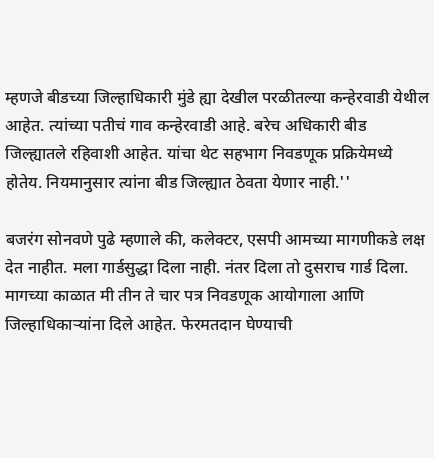म्हणजे बीडच्या जिल्हाधिकारी मुंडे ह्या देखील परळीतल्या कन्हेरवाडी येथील आहेत. त्यांच्या पतीचं गाव कन्हेरवाडी आहे. बरेच अधिकारी बीड जिल्ह्यातले रहिवाशी आहेत. यांचा थेट सहभाग निवडणूक प्रक्रियेमध्ये होतेय. नियमानुसार त्यांना बीड जिल्ह्यात ठेवता येणार नाही.''

बजरंग सोनवणे पुढे म्हणाले की, कलेक्टर, एसपी आमच्या मागणीकडे लक्ष देत नाहीत. मला गार्डसुद्धा दिला नाही. नंतर दिला तो दुसराच गार्ड दिला. मागच्या काळात मी तीन ते चार पत्र निवडणूक आयोगाला आणि जिल्हाधिकाऱ्यांना दिले आहेत. फेरमतदान घेण्याची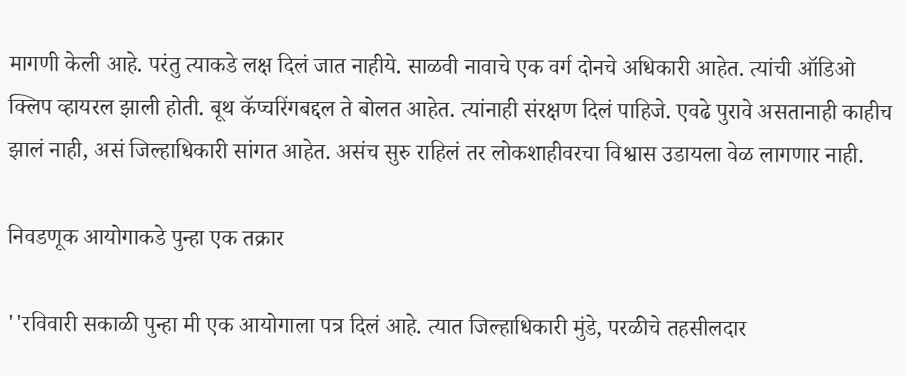मागणी केली आहे. परंतु त्याकडे लक्ष दिलं जात नाहीये. साळवी नावाचे एक वर्ग दोनचे अधिकारी आहेत. त्यांची ऑडिओ क्लिप व्हायरल झाली होती. बूथ कॅप्चरिंगबद्दल ते बोलत आहेत. त्यांनाही संरक्षण दिलं पाहिजे. एवढे पुरावे असतानाही काहीच झालं नाही, असं जिल्हाधिकारी सांगत आहेत. असंच सुरु राहिलं तर लोकशाहीवरचा विश्वास उडायला वेळ लागणार नाही.

निवडणूक आयोगाकडे पुन्हा एक तक्रार

''रविवारी सकाळी पुन्हा मी एक आयोगाला पत्र दिलं आहे. त्यात जिल्हाधिकारी मुंडे, परळीचे तहसीलदार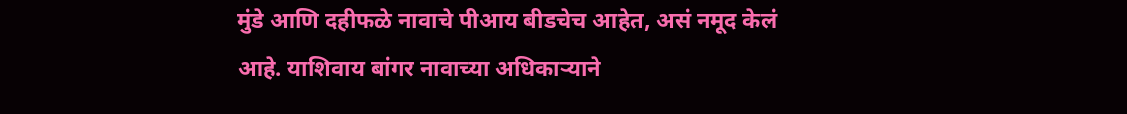मुंडे आणि दहीफळे नावाचे पीआय बीडचेच आहेत, असं नमूद केलं आहे. याशिवाय बांगर नावाच्या अधिकाऱ्याने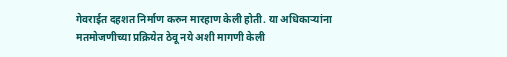गेवराईत दहशत निर्माण करुन मारहाण केली होती. या अधिकाऱ्यांना मतमोजणीच्या प्रक्रियेत ठेवू नये अशी मागणी केली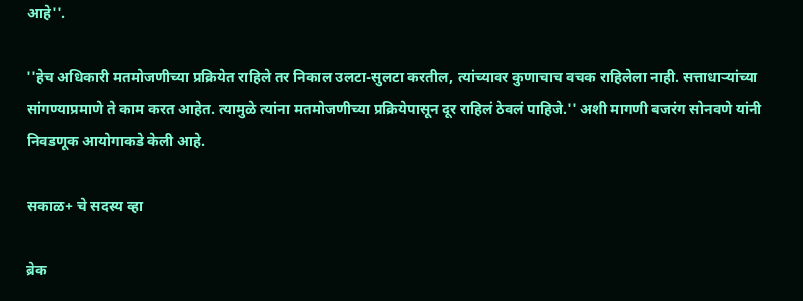आहे''.

''हेच अधिकारी मतमोजणीच्या प्रक्रियेत राहिले तर निकाल उलटा-सुलटा करतील, त्यांच्यावर कुणाचाच वचक राहिलेला नाही. सत्ताधाऱ्यांच्या सांगण्याप्रमाणे ते काम करत आहेत. त्यामुळे त्यांना मतमोजणीच्या प्रक्रियेपासून दूर राहिलं ठेवलं पाहिजे.'' अशी मागणी बजरंग सोनवणे यांनी निवडणूक आयोगाकडे केली आहे.

सकाळ+ चे सदस्य व्हा

ब्रेक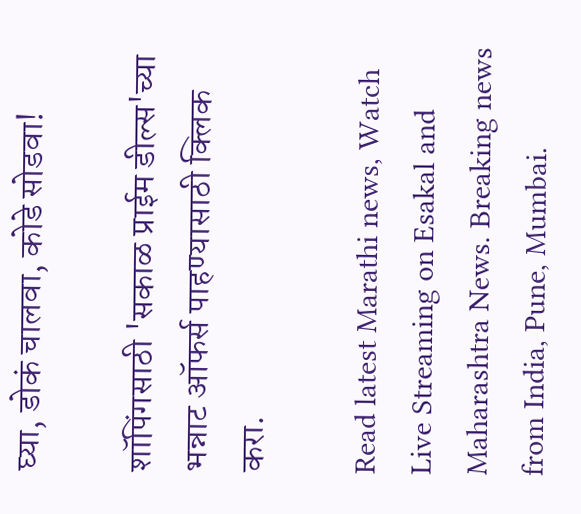घ्या, डोकं चालवा, कोडे सोडवा!

शॉपिंगसाठी 'सकाळ प्राईम डील्स'च्या भन्नाट ऑफर्स पाहण्यासाठी क्लिक करा.

Read latest Marathi news, Watch Live Streaming on Esakal and Maharashtra News. Breaking news from India, Pune, Mumbai.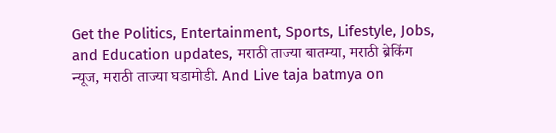Get the Politics, Entertainment, Sports, Lifestyle, Jobs, and Education updates, मराठी ताज्या बातम्या, मराठी ब्रेकिंग न्यूज, मराठी ताज्या घडामोडी. And Live taja batmya on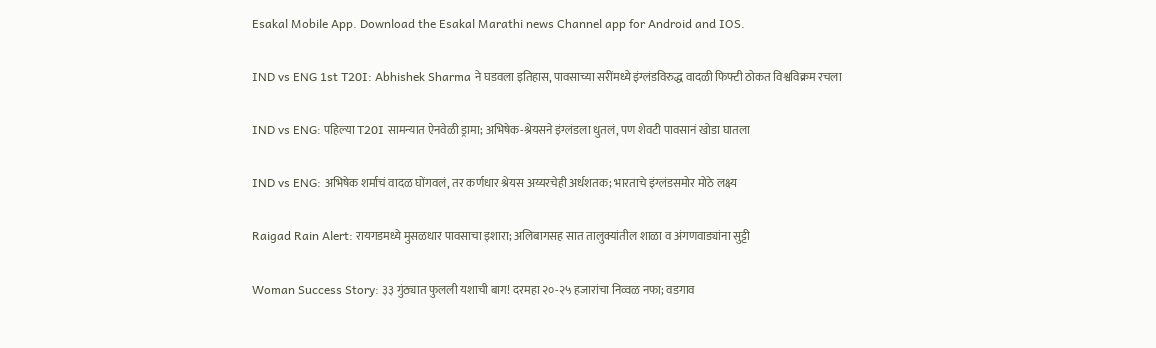Esakal Mobile App. Download the Esakal Marathi news Channel app for Android and IOS.

IND vs ENG 1st T20I: Abhishek Sharma ने घडवला इतिहास, पावसाच्या सरींमध्ये इंग्लंडविरुद्ध वादळी फिफ्टी ठोकत विश्वविक्रम रचला

IND vs ENG: पहिल्या T20I सामन्यात ऐनवेळी ड्रामा; अभिषेक-श्रेयसने इंग्लंडला धुतलं, पण शेवटी पावसानं खोडा घातला

IND vs ENG: अभिषेक शर्माचं वादळ घोंगवलं, तर कर्णधार श्रेयस अय्यरचेही अर्धशतक; भारताचे इंग्लंडसमोर मोठे लक्ष्य

Raigad Rain Alert: रायगडमध्ये मुसळधार पावसाचा इशारा; अलिबागसह सात तालुक्यांतील शाळा व अंगणवाड्यांना सुट्टी

Woman Success Story: ३३ गुंठ्यात फुलली यशाची बाग! दरमहा २०-२५ हजारांचा निव्वळ नफा; वडगाव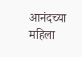आनंदच्या महिला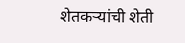शेतकऱ्यांची शेती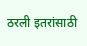ठरली इतरांसाठी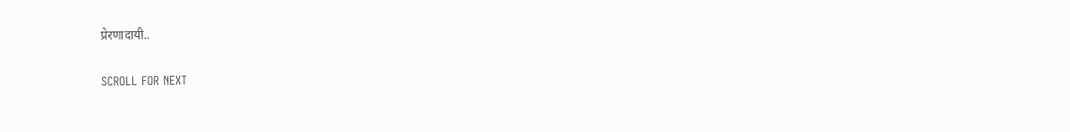प्रेरणादायी..

SCROLL FOR NEXT